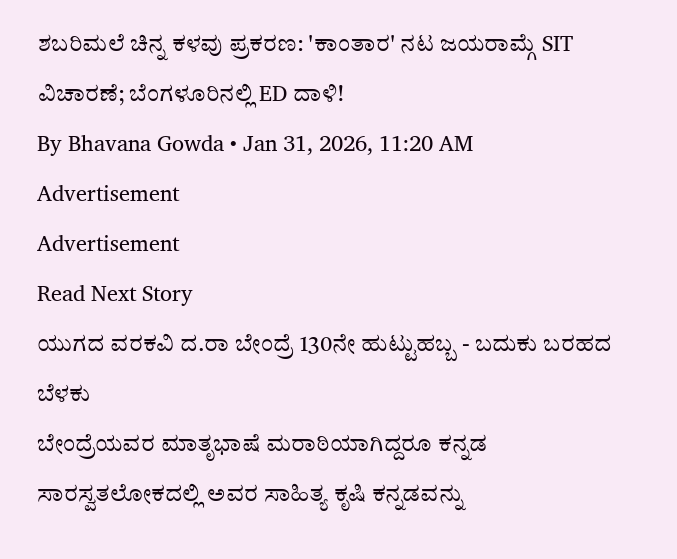ಶಬರಿಮಲೆ ಚಿನ್ನ ಕಳವು ಪ್ರಕರಣ: 'ಕಾಂತಾರ' ನಟ ಜಯರಾಮ್ಗೆ SIT ವಿಚಾರಣೆ; ಬೆಂಗಳೂರಿನಲ್ಲಿ ED ದಾಳಿ!
By Bhavana Gowda • Jan 31, 2026, 11:20 AM
Advertisement
Advertisement
Read Next Story
ಯುಗದ ವರಕವಿ ದ.ರಾ ಬೇಂದ್ರೆ 130ನೇ ಹುಟ್ಟುಹಬ್ಬ - ಬದುಕು ಬರಹದ ಬೆಳಕು
ಬೇಂದ್ರೆಯವರ ಮಾತೃಭಾಷೆ ಮರಾಠಿಯಾಗಿದ್ದರೂ ಕನ್ನಡ ಸಾರಸ್ವತಲೋಕದಲ್ಲಿ ಅವರ ಸಾಹಿತ್ಯ ಕೃಷಿ ಕನ್ನಡವನ್ನು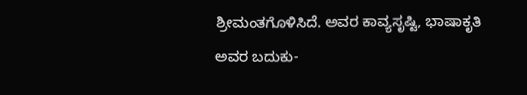ಶ್ರೀಮಂತಗೊಳಿಸಿದೆ. ಅವರ ಕಾವ್ಯಸೃಷ್ಟಿ, ಭಾಷಾಕೃತಿ ಅವರ ಬದುಕು-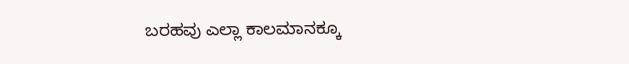ಬರಹವು ಎಲ್ಲಾ ಕಾಲಮಾನಕ್ಕೂ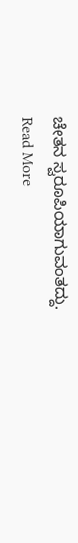ಚೇತನ ಸ್ವರೂಪಿಯಾಗುವಂತದ್ದು.
Read More